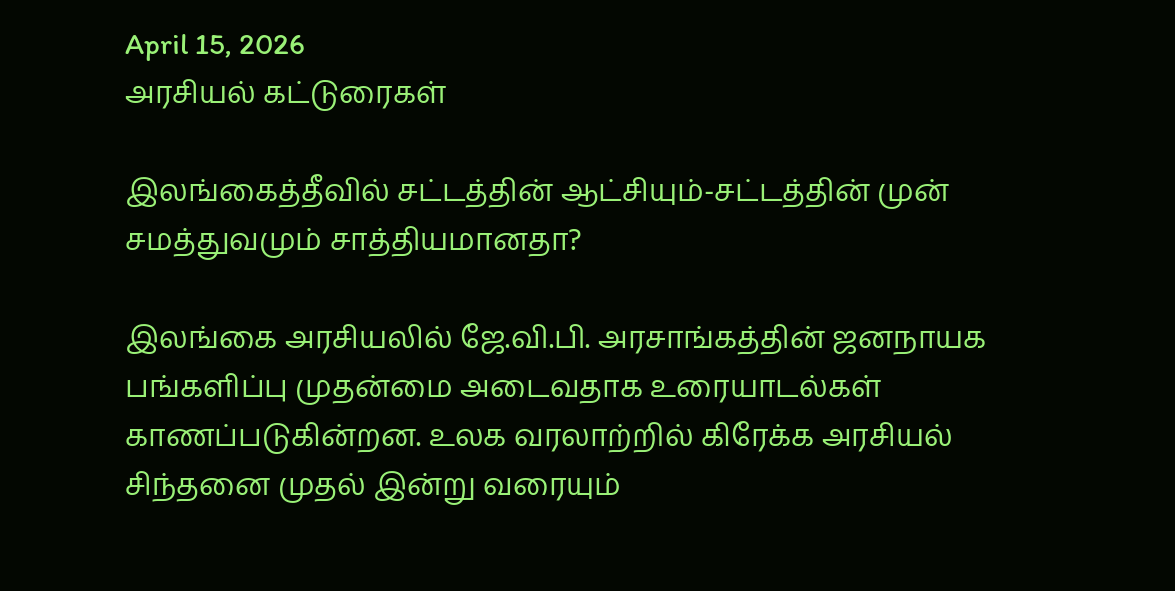April 15, 2026
அரசியல் கட்டுரைகள்

இலங்கைத்தீவில் சட்டத்தின் ஆட்சியும்-சட்டத்தின் முன் சமத்துவமும் சாத்தியமானதா?

இலங்கை அரசியலில் ஜே.வி.பி. அரசாங்கத்தின் ஜனநாயக பங்களிப்பு முதன்மை அடைவதாக உரையாடல்கள் காணப்படுகின்றன. உலக வரலாற்றில் கிரேக்க அரசியல் சிந்தனை முதல் இன்று வரையும்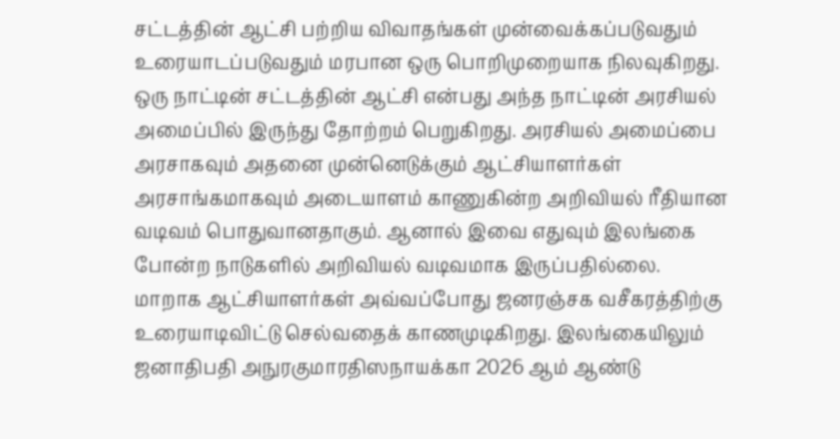சட்டத்தின் ஆட்சி பற்றிய விவாதங்கள் முன்வைக்கப்படுவதும் உரையாடப்படுவதும் மரபான ஒரு பொறிமுறையாக நிலவுகிறது. ஒரு நாட்டின் சட்டத்தின் ஆட்சி என்பது அந்த நாட்டின் அரசியல் அமைப்பில் இருந்து தோற்றம் பெறுகிறது. அரசியல் அமைப்பை அரசாகவும் அதனை முன்னெடுக்கும் ஆட்சியாளர்கள் அரசாங்கமாகவும் அடையாளம் காணுகின்ற அறிவியல் ரீதியான வடிவம் பொதுவானதாகும். ஆனால் இவை எதுவும் இலங்கை போன்ற நாடுகளில் அறிவியல் வடிவமாக இருப்பதில்லை. மாறாக ஆட்சியாளர்கள் அவ்வப்போது ஜனரஞ்சக வசீகரத்திற்கு உரையாடிவிட்டு செல்வதைக் காணமுடிகிறது. இலங்கையிலும் ஜனாதிபதி அநுரகுமாரதிஸநாயக்கா 2026 ஆம் ஆண்டு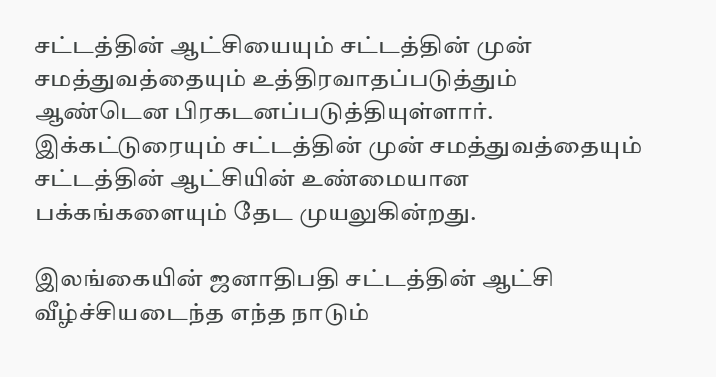சட்டத்தின் ஆட்சியையும் சட்டத்தின் முன் சமத்துவத்தையும் உத்திரவாதப்படுத்தும் ஆண்டென பிரகடனப்படுத்தியுள்ளார். இக்கட்டுரையும் சட்டத்தின் முன் சமத்துவத்தையும் சட்டத்தின் ஆட்சியின் உண்மையான பக்கங்களையும் தேட முயலுகின்றது.

இலங்கையின் ஜனாதிபதி சட்டத்தின் ஆட்சி வீழ்ச்சியடைந்த எந்த நாடும்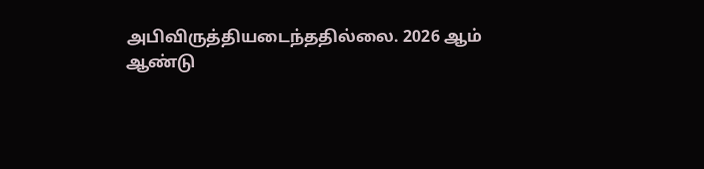அபிவிருத்தியடைந்ததில்லை. 2026 ஆம் ஆண்டு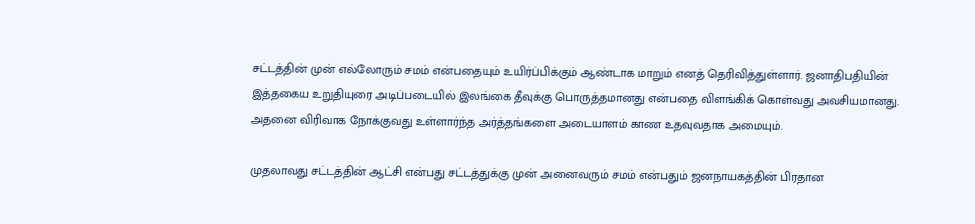சட்டத்தின் முன் எல்லோரும் சமம் என்பதையும் உயிர்ப்பிக்கும் ஆண்டாக மாறும் எனத் தெரிவித்துள்ளார். ஜனாதிபதியின் இத்தகைய உறுதியுரை அடிப்படையில் இலங்கை தீவுக்கு பொருத்தமானது என்பதை விளங்கிக் கொள்வது அவசியமானது. அதனை விரிவாக நோக்குவது உள்ளார்ந்த அர்த்தங்களை அடையாளம் காண உதவுவதாக அமையும்.

முதலாவது சட்டத்தின் ஆட்சி என்பது சட்டத்துக்கு முன் அனைவரும் சமம் என்பதும் ஜனநாயகத்தின் பிரதான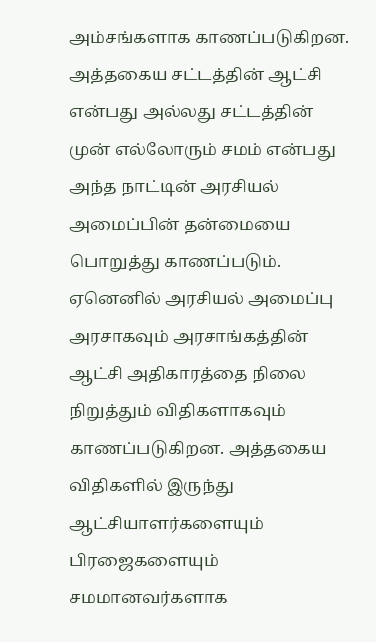அம்சங்களாக காணப்படுகிறன. அத்தகைய சட்டத்தின் ஆட்சி என்பது அல்லது சட்டத்தின் முன் எல்லோரும் சமம் என்பது அந்த நாட்டின் அரசியல் அமைப்பின் தன்மையை பொறுத்து காணப்படும். ஏனெனில் அரசியல் அமைப்பு அரசாகவும் அரசாங்கத்தின் ஆட்சி அதிகாரத்தை நிலை நிறுத்தும் விதிகளாகவும் காணப்படுகிறன. அத்தகைய விதிகளில் இருந்து ஆட்சியாளர்களையும் பிரஜைகளையும் சமமானவர்களாக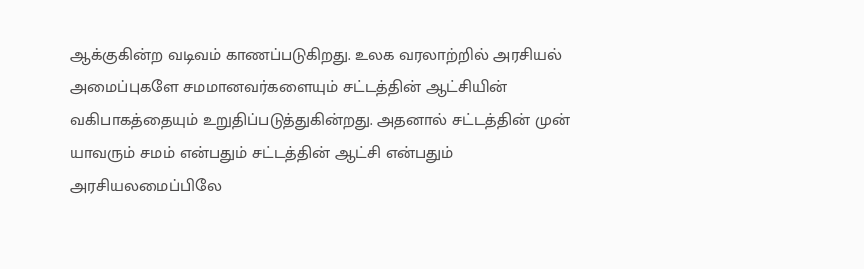ஆக்குகின்ற வடிவம் காணப்படுகிறது. உலக வரலாற்றில் அரசியல் அமைப்புகளே சமமானவர்களையும் சட்டத்தின் ஆட்சியின் வகிபாகத்தையும் உறுதிப்படுத்துகின்றது. அதனால் சட்டத்தின் முன் யாவரும் சமம் என்பதும் சட்டத்தின் ஆட்சி என்பதும் அரசியலமைப்பிலே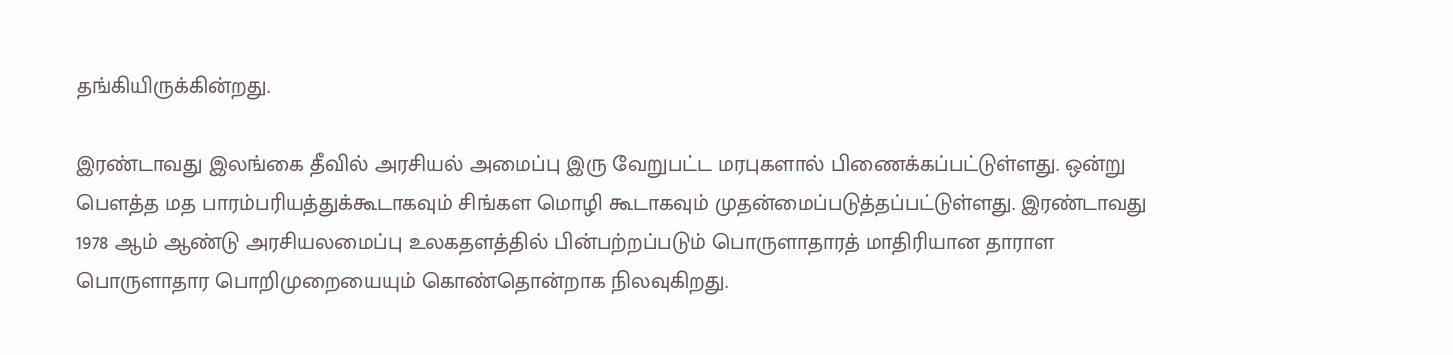தங்கியிருக்கின்றது.

இரண்டாவது இலங்கை தீவில் அரசியல் அமைப்பு இரு வேறுபட்ட மரபுகளால் பிணைக்கப்பட்டுள்ளது. ஒன்று பௌத்த மத பாரம்பரியத்துக்கூடாகவும் சிங்கள மொழி கூடாகவும் முதன்மைப்படுத்தப்பட்டுள்ளது. இரண்டாவது 1978 ஆம் ஆண்டு அரசியலமைப்பு உலகதளத்தில் பின்பற்றப்படும் பொருளாதாரத் மாதிரியான தாராள பொருளாதார பொறிமுறையையும் கொண்தொன்றாக நிலவுகிறது.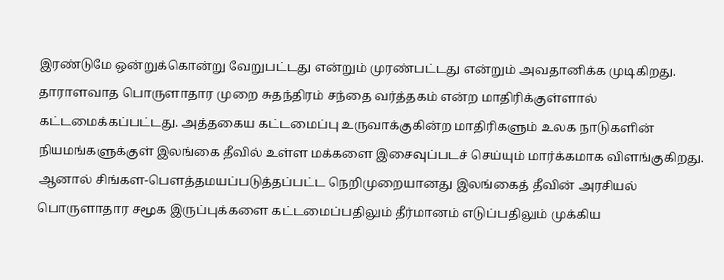இரண்டுமே ஒன்றுக்கொன்று வேறுபட்டது என்றும் முரண்பட்டது என்றும் அவதானிக்க முடிகிறது. தாராளவாத பொருளாதார முறை சுதந்திரம் சந்தை வர்த்தகம் என்ற மாதிரிக்குள்ளால் கட்டமைக்கப்பட்டது. அத்தகைய கட்டமைப்பு உருவாக்குகின்ற மாதிரிகளும் உலக நாடுகளின் நியமங்களுக்குள் இலங்கை தீவில் உள்ள மக்களை இசைவுப்படச் செய்யும் மார்க்கமாக விளங்குகிறது. ஆனால் சிங்கள-பௌத்தமயப்படுத்தப்பட்ட நெறிமுறையானது இலங்கைத் தீவின் அரசியல் பொருளாதார சமூக இருப்புக்களை கட்டமைப்பதிலும் தீர்மானம் எடுப்பதிலும் முக்கிய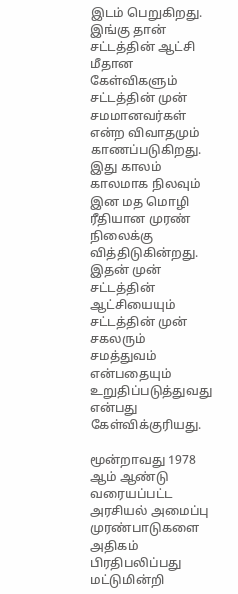இடம் பெறுகிறது. இங்கு தான் சட்டத்தின் ஆட்சி மீதான கேள்விகளும் சட்டத்தின் முன் சமமானவர்கள் என்ற விவாதமும் காணப்படுகிறது. இது காலம் காலமாக நிலவும் இன மத மொழி ரீதியான முரண் நிலைக்கு வித்திடுகின்றது. இதன் முன் சட்டத்தின் ஆட்சியையும் சட்டத்தின் முன் சகலரும் சமத்துவம் என்பதையும் உறுதிப்படுத்துவது என்பது கேள்விக்குரியது.

மூன்றாவது 1978 ஆம் ஆண்டு வரையப்பட்ட அரசியல் அமைப்பு முரண்பாடுகளை அதிகம் பிரதிபலிப்பது மட்டுமின்றி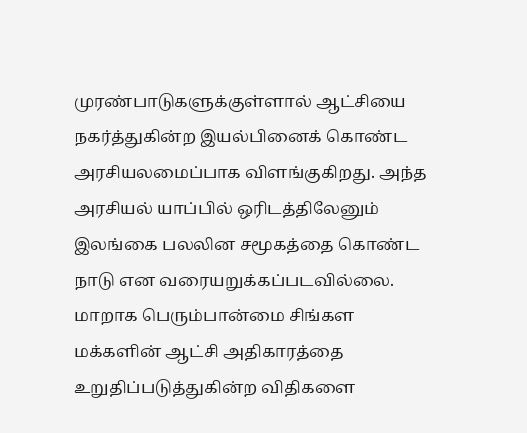முரண்பாடுகளுக்குள்ளால் ஆட்சியை நகர்த்துகின்ற இயல்பினைக் கொண்ட அரசியலமைப்பாக விளங்குகிறது. அந்த அரசியல் யாப்பில் ஒரிடத்திலேனும் இலங்கை பலலின சமூகத்தை கொண்ட நாடு என வரையறுக்கப்படவில்லை. மாறாக பெரும்பான்மை சிங்கள மக்களின் ஆட்சி அதிகாரத்தை உறுதிப்படுத்துகின்ற விதிகளை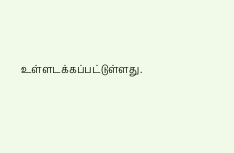உள்ளடக்கப்பட்டுள்ளது.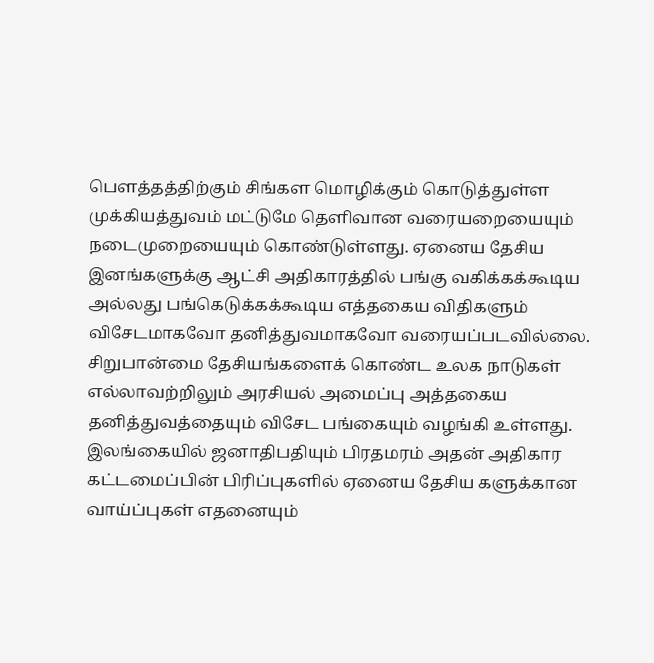பௌத்தத்திற்கும் சிங்கள மொழிக்கும் கொடுத்துள்ள முக்கியத்துவம் மட்டுமே தெளிவான வரையறையையும் நடைமுறையையும் கொண்டுள்ளது. ஏனைய தேசிய இனங்களுக்கு ஆட்சி அதிகாரத்தில் பங்கு வகிக்கக்கூடிய அல்லது பங்கெடுக்கக்கூடிய எத்தகைய விதிகளும் விசேடமாகவோ தனித்துவமாகவோ வரையப்படவில்லை. சிறுபான்மை தேசியங்களைக் கொண்ட உலக நாடுகள் எல்லாவற்றிலும் அரசியல் அமைப்பு அத்தகைய தனித்துவத்தையும் விசேட பங்கையும் வழங்கி உள்ளது. இலங்கையில் ஜனாதிபதியும் பிரதமரம் அதன் அதிகார கட்டமைப்பின் பிரிப்புகளில் ஏனைய தேசிய களுக்கான வாய்ப்புகள் எதனையும்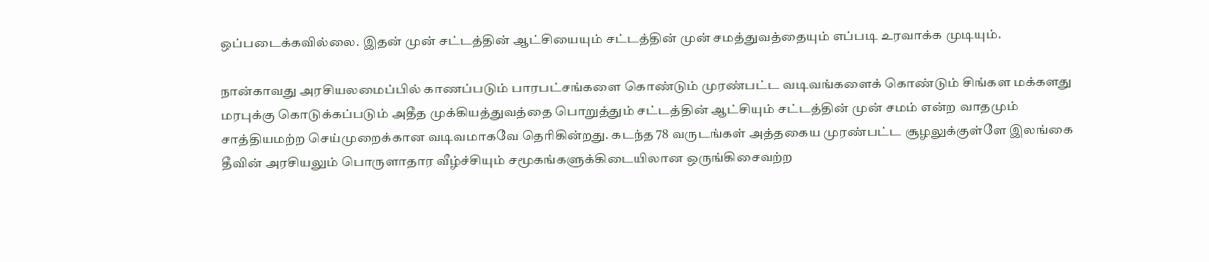ஒப்படைக்கவில்லை. இதன் முன் சட்டத்தின் ஆட்சியையும் சட்டத்தின் முன் சமத்துவத்தையும் எப்படி உரவாக்க முடியும்.

நான்காவது அரசியலமைப்பில் காணப்படும் பாரபட்சங்களை கொண்டும் முரண்பட்ட வடிவங்களைக் கொண்டும் சிங்கள மக்களது மரபுக்கு கொடுக்கப்படும் அதீத முக்கியத்துவத்தை பொறுத்தும் சட்டத்தின் ஆட்சியும் சட்டத்தின் முன் சமம் என்ற வாதமும் சாத்தியமற்ற செய்முறைக்கான வடிவமாகவே தெரிகின்றது. கடந்த 78 வருடங்கள் அத்தகைய முரண்பட்ட சூழலுக்குள்ளே இலங்கை தீவின் அரசியலும் பொருளாதார வீழ்ச்சியும் சமூகங்களுக்கிடையிலான ஒருங்கிசைவற்ற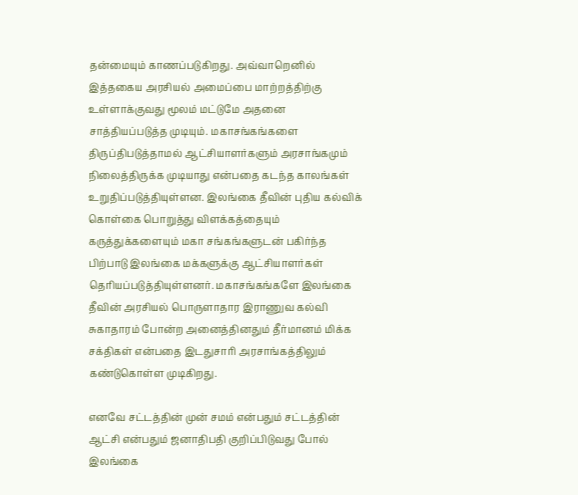தன்மையும் காணப்படுகிறது. அவ்வாறெனில் இத்தகைய அரசியல் அமைப்பை மாற்றத்திற்கு உள்ளாக்குவது மூலம் மட்டுமே அதனை சாத்தியப்படுத்த முடியும். மகாசங்கங்களை திருப்திபடுத்தாமல் ஆட்சியாளர்களும் அரசாங்கமும் நிலைத்திருக்க முடியாது என்பதை கடந்த காலங்கள் உறுதிப்படுத்தியுள்ளன. இலங்கை தீவின் புதிய கல்விக் கொள்கை பொறுத்து விளக்கத்தையும் கருத்துக்களையும் மகா சங்கங்களுடன் பகிர்ந்த பிற்பாடு இலங்கை மக்களுக்கு ஆட்சியாளர்கள் தெரியப்படுத்தியுள்ளனர். மகாசங்கங்களே இலங்கை தீவின் அரசியல் பொருளாதார இராணுவ கல்வி சுகாதாரம் போன்ற அனைத்தினதும் தீர்மானம் மிக்க சக்திகள் என்பதை இடதுசாரி அரசாங்கத்திலும் கண்டுகொள்ள முடிகிறது.

எனவே சட்டத்தின் முன் சமம் என்பதும் சட்டத்தின் ஆட்சி என்பதும் ஜனாதிபதி குறிப்பிடுவது போல் இலங்கை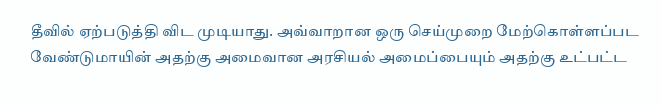தீவில் ஏற்படுத்தி விட முடியாது. அவ்வாறான ஒரு செய்முறை மேற்கொள்ளப்பட வேண்டுமாயின் அதற்கு அமைவான அரசியல் அமைப்பையும் அதற்கு உட்பட்ட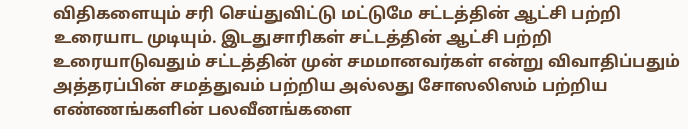விதிகளையும் சரி செய்துவிட்டு மட்டுமே சட்டத்தின் ஆட்சி பற்றி உரையாட முடியும். இடதுசாரிகள் சட்டத்தின் ஆட்சி பற்றி உரையாடுவதும் சட்டத்தின் முன் சமமானவர்கள் என்று விவாதிப்பதும் அத்தரப்பின் சமத்துவம் பற்றிய அல்லது சோஸலிஸம் பற்றிய எண்ணங்களின் பலவீனங்களை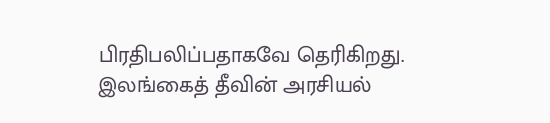பிரதிபலிப்பதாகவே தெரிகிறது. இலங்கைத் தீவின் அரசியல்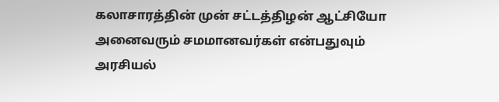கலாசாரத்தின் முன் சட்டத்திழன் ஆட்சியோ அனைவரும் சமமானவர்கள் என்பதுவும் அரசியல்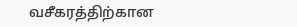வசீகரத்திற்கான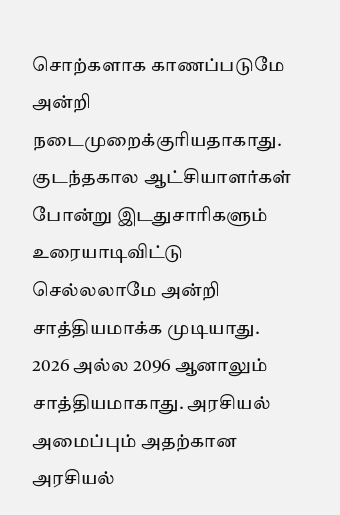சொற்களாக காணப்படுமே அன்றி நடைமுறைக்குரியதாகாது. குடந்தகால ஆட்சியாளர்கள் போன்று இடதுசாரிகளும் உரையாடிவிட்டு செல்லலாமே அன்றி சாத்தியமாக்க முடியாது. 2026 அல்ல 2096 ஆனாலும் சாத்தியமாகாது. அரசியல் அமைப்பும் அதற்கான அரசியல்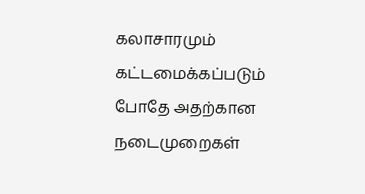கலாசாரமும் கட்டமைக்கப்படும் போதே அதற்கான நடைமுறைகள்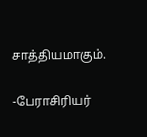சாத்தியமாகும்.

-பேராசிரியர்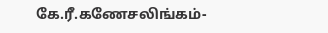கே.ரீ.கணேசலிங்கம்-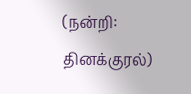(நன்றி: தினக்குரல்)